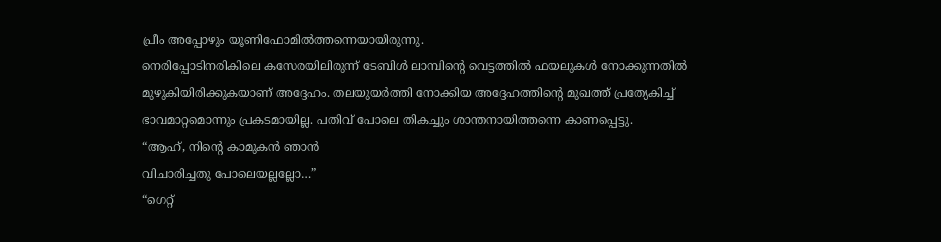പ്രീം അപ്പോഴും യൂണിഫോമിൽത്തന്നെയായിരുന്നു.
നെരിപ്പോടിനരികിലെ കസേരയിലിരുന്ന് ടേബിൾ ലാമ്പിന്റെ വെട്ടത്തിൽ ഫയലുകൾ നോക്കുന്നതിൽ
മുഴുകിയിരിക്കുകയാണ് അദ്ദേഹം. തലയുയർത്തി നോക്കിയ അദ്ദേഹത്തിന്റെ മുഖത്ത് പ്രത്യേകിച്ച്
ഭാവമാറ്റമൊന്നും പ്രകടമായില്ല. പതിവ് പോലെ തികച്ചും ശാന്തനായിത്തന്നെ കാണപ്പെട്ടു.
“ആഹ്, നിന്റെ കാമുകൻ ഞാൻ
വിചാരിച്ചതു പോലെയല്ലല്ലോ…”
“ഗെറ്റ്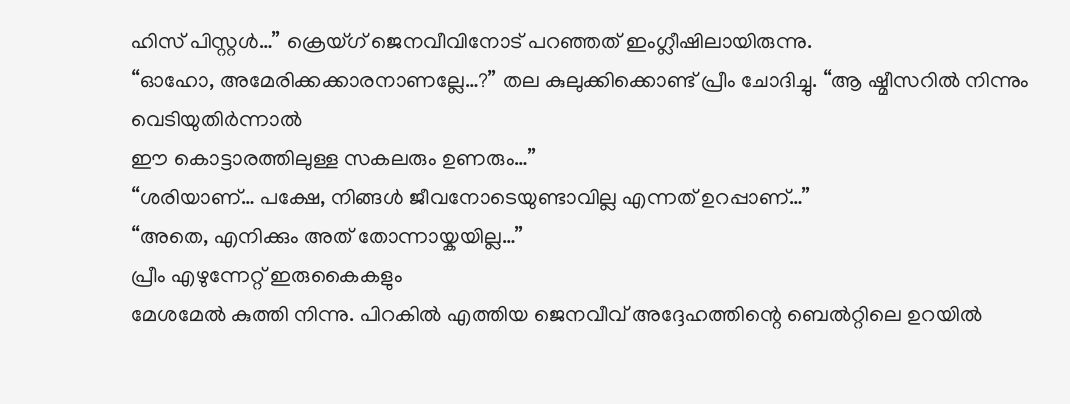ഹിസ് പിസ്റ്റൾ…” ക്രെയ്ഗ് ജെനവീവിനോട് പറഞ്ഞത് ഇംഗ്ലീഷിലായിരുന്നു.
“ഓഹോ, അമേരിക്കക്കാരനാണല്ലേ…?” തല കുലുക്കിക്കൊണ്ട് പ്രീം ചോദിച്ചു. “ആ ഷ്മീസറിൽ നിന്നും വെടിയുതിർന്നാൽ
ഈ കൊട്ടാരത്തിലുള്ള സകലരും ഉണരും…”
“ശരിയാണ്… പക്ഷേ, നിങ്ങൾ ജീവനോടെയുണ്ടാവില്ല എന്നത് ഉറപ്പാണ്…”
“അതെ, എനിക്കും അത് തോന്നായ്കയില്ല…”
പ്രീം എഴുന്നേറ്റ് ഇരുകൈകളും
മേശമേൽ കുത്തി നിന്നു. പിറകിൽ എത്തിയ ജെനവീവ് അദ്ദേഹത്തിന്റെ ബെൽറ്റിലെ ഉറയിൽ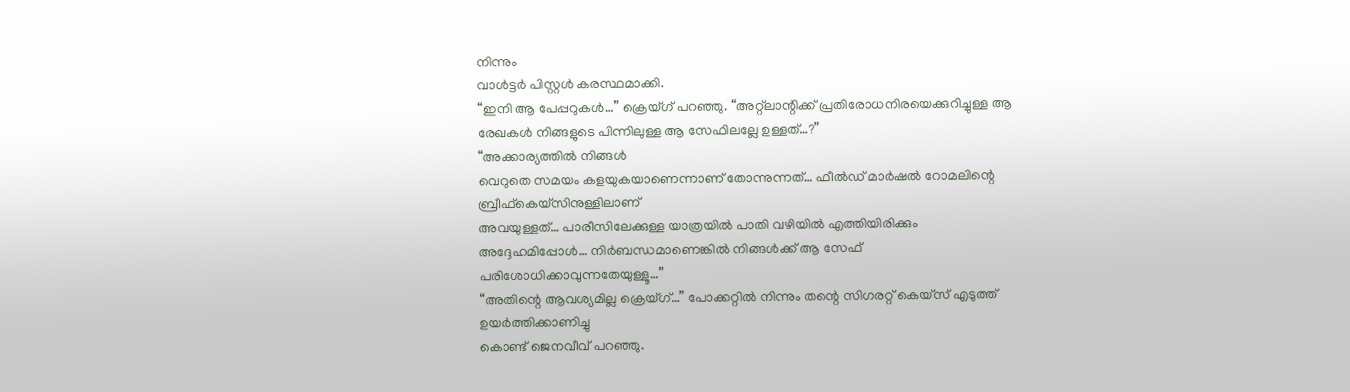നിന്നും
വാൾട്ടർ പിസ്റ്റൾ കരസ്ഥമാക്കി.
“ഇനി ആ പേപ്പറുകൾ…” ക്രെയ്ഗ് പറഞ്ഞു. “അറ്റ്ലാന്റിക്ക് പ്രതിരോധനിരയെക്കുറിച്ചുള്ള ആ
രേഖകൾ നിങ്ങളുടെ പിന്നിലുള്ള ആ സേഫിലല്ലേ ഉള്ളത്…?”
“അക്കാര്യത്തിൽ നിങ്ങൾ
വെറുതെ സമയം കളയുകയാണെന്നാണ് തോന്നുന്നത്… ഫീൽഡ് മാർഷൽ റോമലിന്റെ ബ്രീഫ്കെയ്സിനുള്ളിലാണ്
അവയുള്ളത്… പാരീസിലേക്കുള്ള യാത്രയിൽ പാതി വഴിയിൽ എത്തിയിരിക്കും
അദ്ദേഹമിപ്പോൾ… നിർബന്ധമാണെങ്കിൽ നിങ്ങൾക്ക് ആ സേഫ് പരിശോധിക്കാവുന്നതേയുള്ളൂ…”
“അതിന്റെ ആവശ്യമില്ല ക്രെയ്ഗ്…” പോക്കറ്റിൽ നിന്നും തന്റെ സിഗരറ്റ് കെയ്സ് എടുത്ത് ഉയർത്തിക്കാണിച്ചു
കൊണ്ട് ജെനവീവ് പറഞ്ഞു.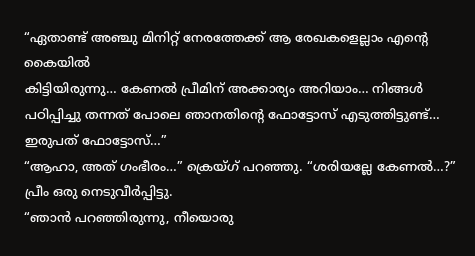“ഏതാണ്ട് അഞ്ചു മിനിറ്റ് നേരത്തേക്ക് ആ രേഖകളെല്ലാം എന്റെ കൈയിൽ
കിട്ടിയിരുന്നു… കേണൽ പ്രീമിന് അക്കാര്യം അറിയാം… നിങ്ങൾ പഠിപ്പിച്ചു തന്നത് പോലെ ഞാനതിന്റെ ഫോട്ടോസ് എടുത്തിട്ടുണ്ട്… ഇരുപത് ഫോട്ടോസ്…”
“ആഹാ, അത് ഗംഭീരം…” ക്രെയ്ഗ് പറഞ്ഞു. “ശരിയല്ലേ കേണൽ…?”
പ്രീം ഒരു നെടുവീർപ്പിട്ടു.
“ഞാൻ പറഞ്ഞിരുന്നു, നീയൊരു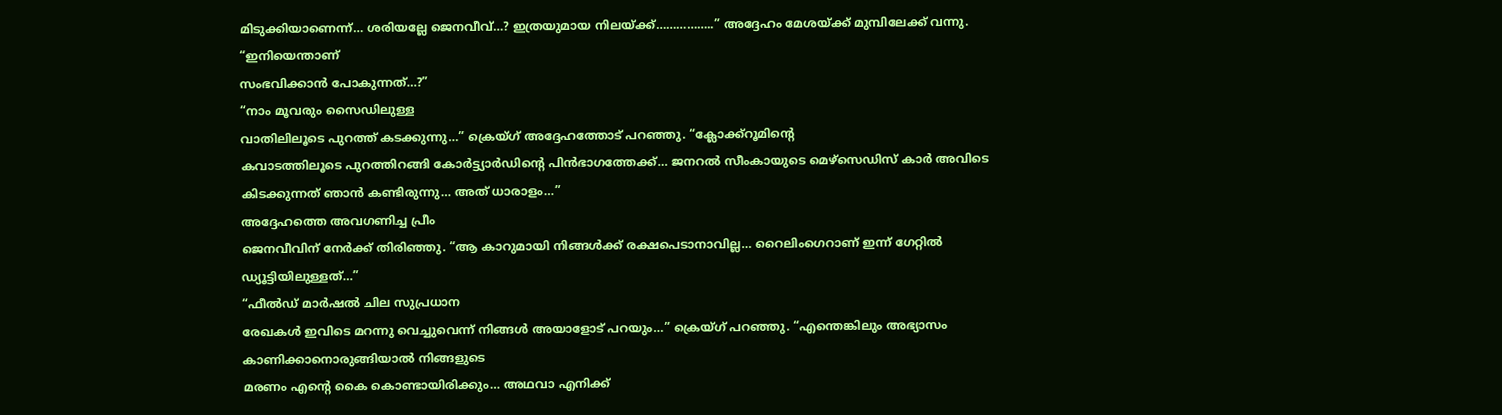മിടുക്കിയാണെന്ന്… ശരിയല്ലേ ജെനവീവ്…? ഇത്രയുമായ നിലയ്ക്ക്……………..” അദ്ദേഹം മേശയ്ക്ക് മുമ്പിലേക്ക് വന്നു. “ഇനിയെന്താണ്
സംഭവിക്കാൻ പോകുന്നത്…?”
“നാം മൂവരും സൈഡിലുള്ള
വാതിലിലൂടെ പുറത്ത് കടക്കുന്നു…” ക്രെയ്ഗ് അദ്ദേഹത്തോട് പറഞ്ഞു. “ക്ലോക്ക്റൂമിന്റെ
കവാടത്തിലൂടെ പുറത്തിറങ്ങി കോർട്ട്യാർഡിന്റെ പിൻഭാഗത്തേക്ക്… ജനറൽ സീംകായുടെ മെഴ്സെഡിസ് കാർ അവിടെ കിടക്കുന്നത് ഞാൻ കണ്ടിരുന്നു… അത് ധാരാളം…”
അദ്ദേഹത്തെ അവഗണിച്ച പ്രീം
ജെനവീവിന് നേർക്ക് തിരിഞ്ഞു. “ആ കാറുമായി നിങ്ങൾക്ക് രക്ഷപെടാനാവില്ല… റൈലിംഗെറാണ് ഇന്ന് ഗേറ്റിൽ ഡ്യൂട്ടിയിലുള്ളത്…”
“ഫീൽഡ് മാർഷൽ ചില സുപ്രധാന
രേഖകൾ ഇവിടെ മറന്നു വെച്ചുവെന്ന് നിങ്ങൾ അയാളോട് പറയും…” ക്രെയ്ഗ് പറഞ്ഞു. “എന്തെങ്കിലും അഭ്യാസം കാണിക്കാനൊരുങ്ങിയാൽ നിങ്ങളുടെ
മരണം എന്റെ കൈ കൊണ്ടായിരിക്കും… അഥവാ എനിക്ക്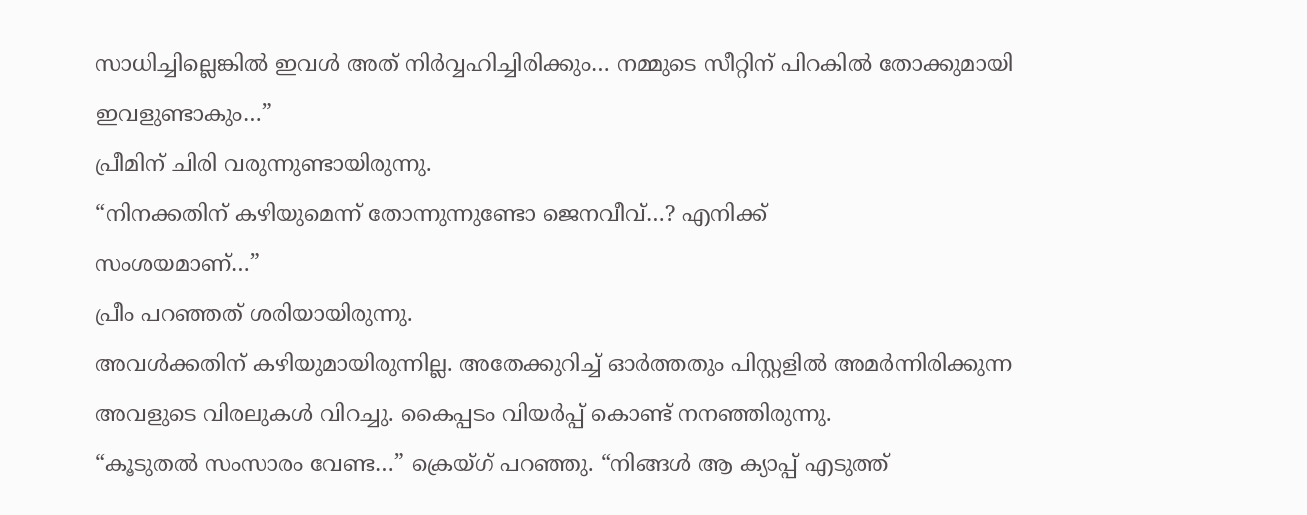സാധിച്ചില്ലെങ്കിൽ ഇവൾ അത് നിർവ്വഹിച്ചിരിക്കും… നമ്മുടെ സീറ്റിന് പിറകിൽ തോക്കുമായി ഇവളുണ്ടാകും…”
പ്രീമിന് ചിരി വരുന്നുണ്ടായിരുന്നു.
“നിനക്കതിന് കഴിയുമെന്ന് തോന്നുന്നുണ്ടോ ജെനവീവ്…? എനിക്ക്
സംശയമാണ്…”
പ്രീം പറഞ്ഞത് ശരിയായിരുന്നു.
അവൾക്കതിന് കഴിയുമായിരുന്നില്ല. അതേക്കുറിച്ച് ഓർത്തതും പിസ്റ്റളിൽ അമർന്നിരിക്കുന്ന
അവളുടെ വിരലുകൾ വിറച്ചു. കൈപ്പടം വിയർപ്പ് കൊണ്ട് നനഞ്ഞിരുന്നു.
“കൂടുതൽ സംസാരം വേണ്ട…” ക്രെയ്ഗ് പറഞ്ഞു. “നിങ്ങൾ ആ ക്യാപ്പ് എടുത്ത്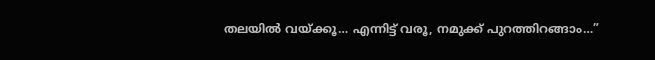തലയിൽ വയ്ക്കൂ… എന്നിട്ട് വരൂ, നമുക്ക് പുറത്തിറങ്ങാം…”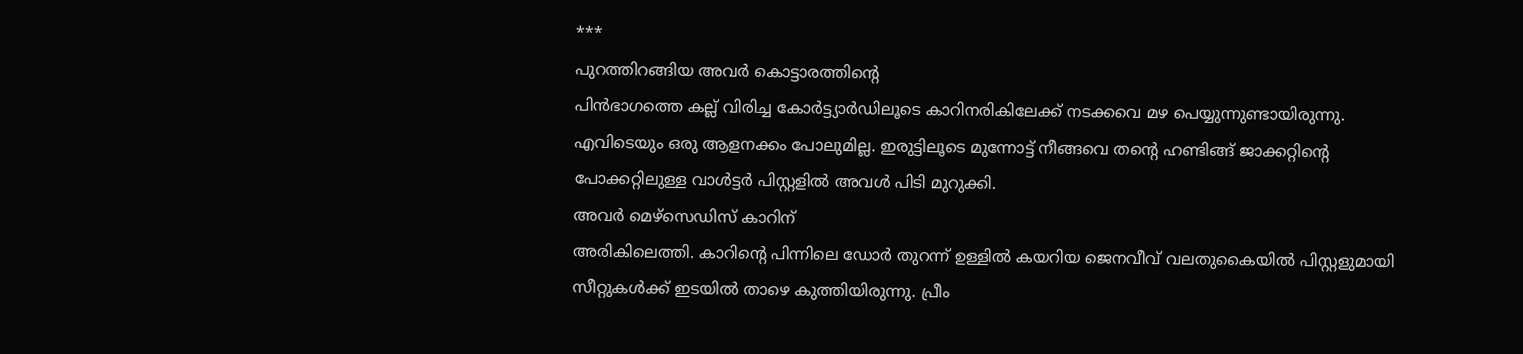***
പുറത്തിറങ്ങിയ അവർ കൊട്ടാരത്തിന്റെ
പിൻഭാഗത്തെ കല്ല് വിരിച്ച കോർട്ട്യാർഡിലൂടെ കാറിനരികിലേക്ക് നടക്കവെ മഴ പെയ്യുന്നുണ്ടായിരുന്നു.
എവിടെയും ഒരു ആളനക്കം പോലുമില്ല. ഇരുട്ടിലൂടെ മുന്നോട്ട് നീങ്ങവെ തന്റെ ഹണ്ടിങ്ങ് ജാക്കറ്റിന്റെ
പോക്കറ്റിലുള്ള വാൾട്ടർ പിസ്റ്റളിൽ അവൾ പിടി മുറുക്കി.
അവർ മെഴ്സെഡിസ് കാറിന്
അരികിലെത്തി. കാറിന്റെ പിന്നിലെ ഡോർ തുറന്ന് ഉള്ളിൽ കയറിയ ജെനവീവ് വലതുകൈയിൽ പിസ്റ്റളുമായി
സീറ്റുകൾക്ക് ഇടയിൽ താഴെ കുത്തിയിരുന്നു. പ്രീം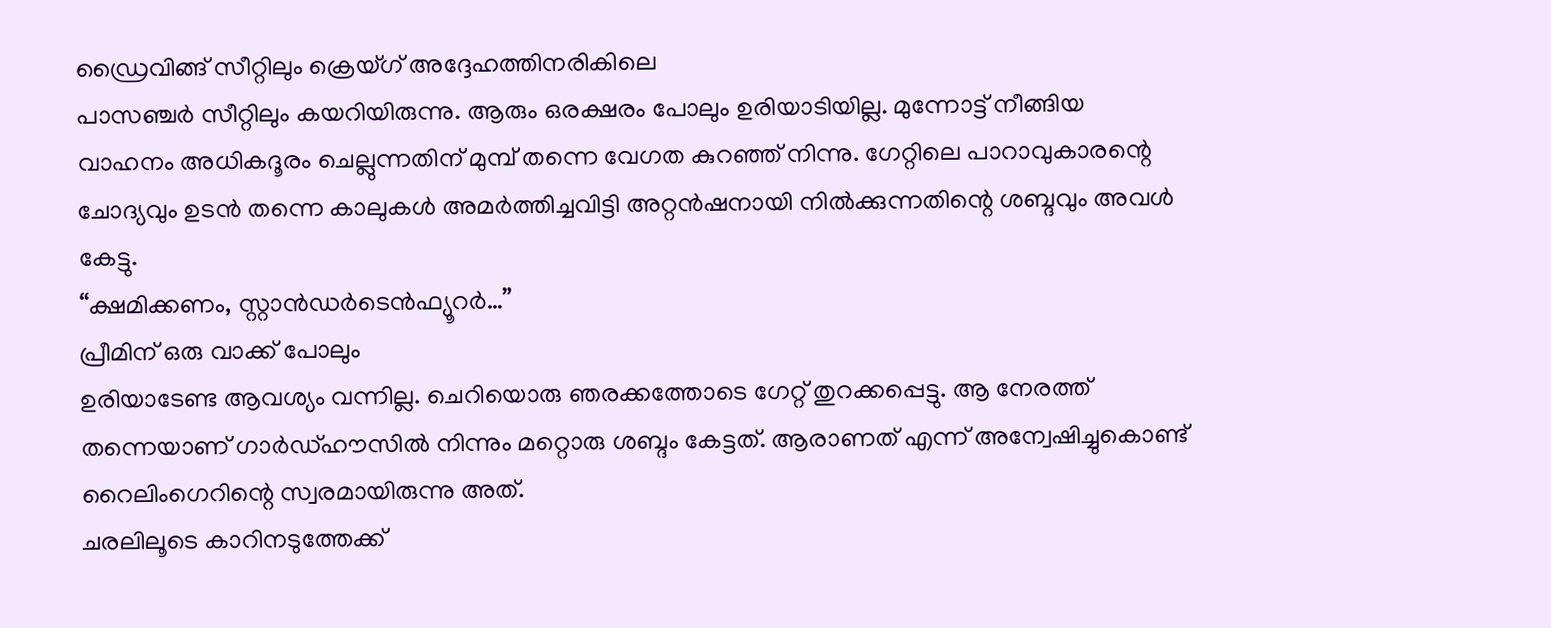ഡ്രൈവിങ്ങ് സീറ്റിലും ക്രെയ്ഗ് അദ്ദേഹത്തിനരികിലെ
പാസഞ്ചർ സീറ്റിലും കയറിയിരുന്നു. ആരും ഒരക്ഷരം പോലും ഉരിയാടിയില്ല. മുന്നോട്ട് നീങ്ങിയ
വാഹനം അധികദൂരം ചെല്ലുന്നതിന് മുമ്പ് തന്നെ വേഗത കുറഞ്ഞ് നിന്നു. ഗേറ്റിലെ പാറാവുകാരന്റെ
ചോദ്യവും ഉടൻ തന്നെ കാലുകൾ അമർത്തിച്ചവിട്ടി അറ്റൻഷനായി നിൽക്കുന്നതിന്റെ ശബ്ദവും അവൾ
കേട്ടു.
“ക്ഷമിക്കണം, സ്റ്റാൻഡർടെൻഫ്യൂറർ…”
പ്രീമിന് ഒരു വാക്ക് പോലും
ഉരിയാടേണ്ട ആവശ്യം വന്നില്ല. ചെറിയൊരു ഞരക്കത്തോടെ ഗേറ്റ് തുറക്കപ്പെട്ടു. ആ നേരത്ത്
തന്നെയാണ് ഗാർഡ്ഹൗസിൽ നിന്നും മറ്റൊരു ശബ്ദം കേട്ടത്. ആരാണത് എന്ന് അന്വേഷിച്ചുകൊണ്ട്
റൈലിംഗെറിന്റെ സ്വരമായിരുന്നു അത്.
ചരലിലൂടെ കാറിനടുത്തേക്ക്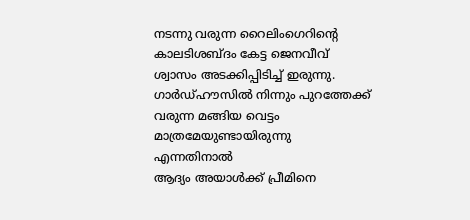നടന്നു വരുന്ന റൈലിംഗെറിന്റെ കാലടിശബ്ദം കേട്ട ജെനവീവ് ശ്വാസം അടക്കിപ്പിടിച്ച് ഇരുന്നു.
ഗാർഡ്ഹൗസിൽ നിന്നും പുറത്തേക്ക് വരുന്ന മങ്ങിയ വെട്ടം മാത്രമേയുണ്ടായിരുന്നു എന്നതിനാൽ
ആദ്യം അയാൾക്ക് പ്രീമിനെ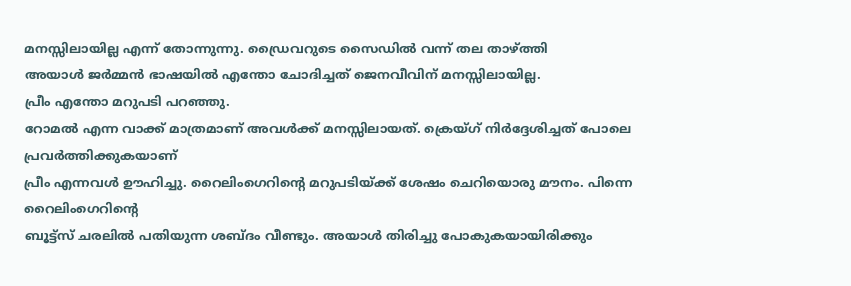മനസ്സിലായില്ല എന്ന് തോന്നുന്നു. ഡ്രൈവറുടെ സൈഡിൽ വന്ന് തല താഴ്ത്തി
അയാൾ ജർമ്മൻ ഭാഷയിൽ എന്തോ ചോദിച്ചത് ജെനവീവിന് മനസ്സിലായില്ല.
പ്രീം എന്തോ മറുപടി പറഞ്ഞു.
റോമൽ എന്ന വാക്ക് മാത്രമാണ് അവൾക്ക് മനസ്സിലായത്. ക്രെയ്ഗ് നിർദ്ദേശിച്ചത് പോലെ പ്രവർത്തിക്കുകയാണ്
പ്രീം എന്നവൾ ഊഹിച്ചു. റൈലിംഗെറിന്റെ മറുപടിയ്ക്ക് ശേഷം ചെറിയൊരു മൗനം. പിന്നെ റൈലിംഗെറിന്റെ
ബൂട്ട്സ് ചരലിൽ പതിയുന്ന ശബ്ദം വീണ്ടും. അയാൾ തിരിച്ചു പോകുകയായിരിക്കും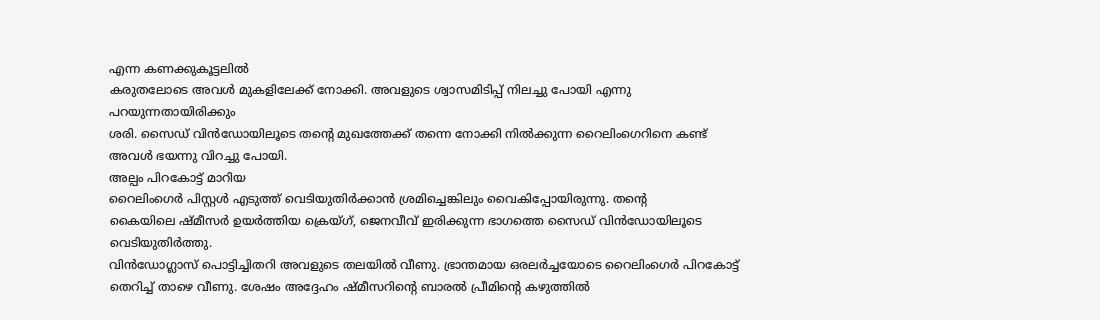എന്ന കണക്കുകൂട്ടലിൽ
കരുതലോടെ അവൾ മുകളിലേക്ക് നോക്കി. അവളുടെ ശ്വാസമിടിപ്പ് നിലച്ചു പോയി എന്നു പറയുന്നതായിരിക്കും
ശരി. സൈഡ് വിൻഡോയിലൂടെ തന്റെ മുഖത്തേക്ക് തന്നെ നോക്കി നിൽക്കുന്ന റൈലിംഗെറിനെ കണ്ട്
അവൾ ഭയന്നു വിറച്ചു പോയി.
അല്പം പിറകോട്ട് മാറിയ
റൈലിംഗെർ പിസ്റ്റൾ എടുത്ത് വെടിയുതിർക്കാൻ ശ്രമിച്ചെങ്കിലും വൈകിപ്പോയിരുന്നു. തന്റെ
കൈയിലെ ഷ്മീസർ ഉയർത്തിയ ക്രെയ്ഗ്, ജെനവീവ് ഇരിക്കുന്ന ഭാഗത്തെ സൈഡ് വിൻഡോയിലൂടെ വെടിയുതിർത്തു.
വിൻഡോഗ്ലാസ് പൊട്ടിച്ചിതറി അവളുടെ തലയിൽ വീണു. ഭ്രാന്തമായ ഒരലർച്ചയോടെ റൈലിംഗെർ പിറകോട്ട്
തെറിച്ച് താഴെ വീണു. ശേഷം അദ്ദേഹം ഷ്മീസറിന്റെ ബാരൽ പ്രീമിന്റെ കഴുത്തിൽ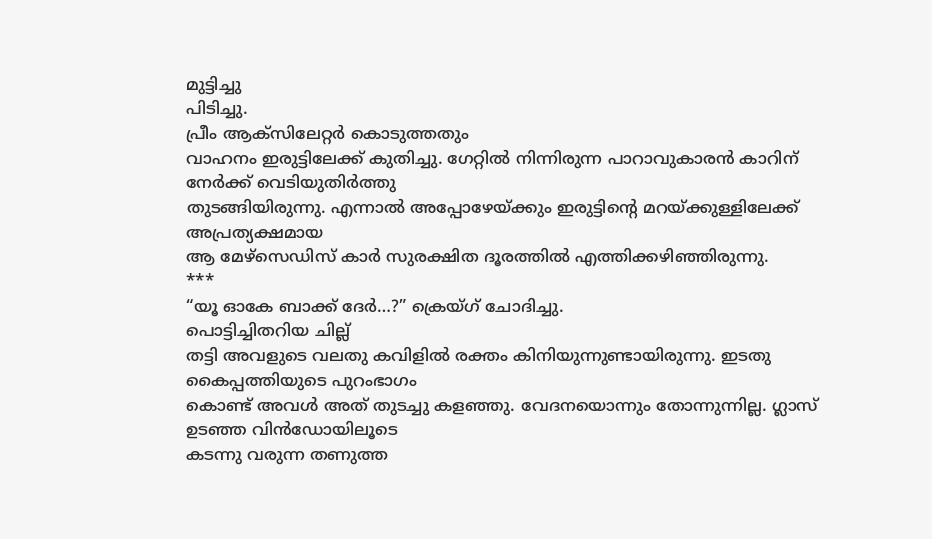മുട്ടിച്ചു
പിടിച്ചു.
പ്രീം ആക്സിലേറ്റർ കൊടുത്തതും
വാഹനം ഇരുട്ടിലേക്ക് കുതിച്ചു. ഗേറ്റിൽ നിന്നിരുന്ന പാറാവുകാരൻ കാറിന് നേർക്ക് വെടിയുതിർത്തു
തുടങ്ങിയിരുന്നു. എന്നാൽ അപ്പോഴേയ്ക്കും ഇരുട്ടിന്റെ മറയ്ക്കുള്ളിലേക്ക് അപ്രത്യക്ഷമായ
ആ മേഴ്സെഡിസ് കാർ സുരക്ഷിത ദൂരത്തിൽ എത്തിക്കഴിഞ്ഞിരുന്നു.
***
“യൂ ഓകേ ബാക്ക് ദേർ…?” ക്രെയ്ഗ് ചോദിച്ചു.
പൊട്ടിച്ചിതറിയ ചില്ല്
തട്ടി അവളുടെ വലതു കവിളിൽ രക്തം കിനിയുന്നുണ്ടായിരുന്നു. ഇടതു കൈപ്പത്തിയുടെ പുറംഭാഗം
കൊണ്ട് അവൾ അത് തുടച്ചു കളഞ്ഞു. വേദനയൊന്നും തോന്നുന്നില്ല. ഗ്ലാസ് ഉടഞ്ഞ വിൻഡോയിലൂടെ
കടന്നു വരുന്ന തണുത്ത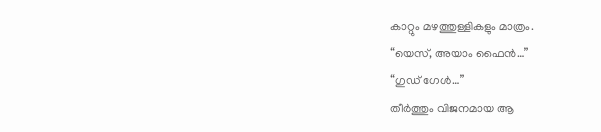കാറ്റും മഴത്തുള്ളികളും മാത്രം.
“യെസ്, അയാം ഫൈൻ…”
“ഗുഡ് ഗേൾ…”
തീർത്തും വിജനമായ ആ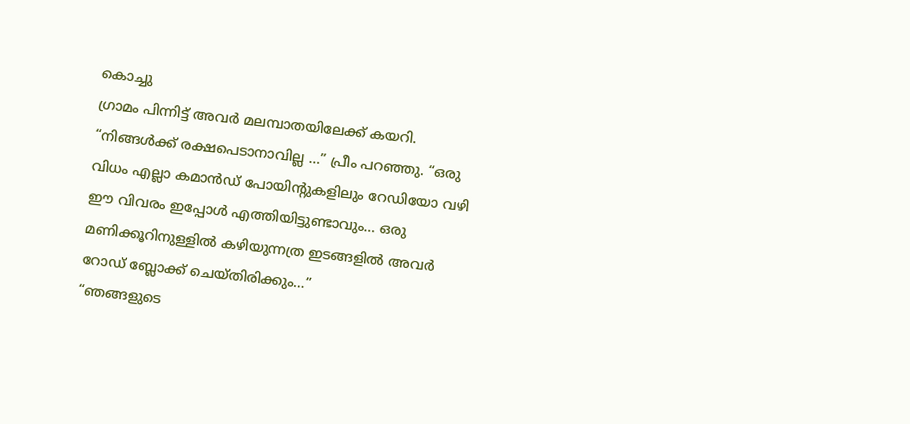കൊച്ചു
ഗ്രാമം പിന്നിട്ട് അവർ മലമ്പാതയിലേക്ക് കയറി. “നിങ്ങൾക്ക് രക്ഷപെടാനാവില്ല …” പ്രീം പറഞ്ഞു. “ഒരു വിധം എല്ലാ കമാൻഡ് പോയിന്റുകളിലും റേഡിയോ വഴി
ഈ വിവരം ഇപ്പോൾ എത്തിയിട്ടുണ്ടാവും… ഒരു മണിക്കൂറിനുള്ളിൽ കഴിയുന്നത്ര ഇടങ്ങളിൽ അവർ
റോഡ് ബ്ലോക്ക് ചെയ്തിരിക്കും…”
“ഞങ്ങളുടെ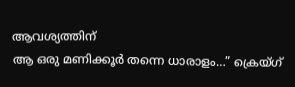ആവശ്യത്തിന്
ആ ഒരു മണിക്കൂർ തന്നെ ധാരാളം…” ക്രെയ്ഗ്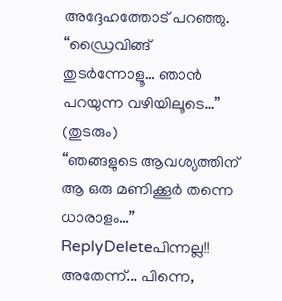അദ്ദേഹത്തോട് പറഞ്ഞു. “ഡ്രൈവിങ്ങ് തുടർന്നോളൂ… ഞാൻ പറയുന്ന വഴിയിലൂടെ…”
(തുടരും)
“ഞങ്ങളുടെ ആവശ്യത്തിന് ആ ഒരു മണിക്കൂർ തന്നെ ധാരാളം…”
ReplyDeleteപിന്നല്ല!!
അതേന്ന്... പിന്നെ,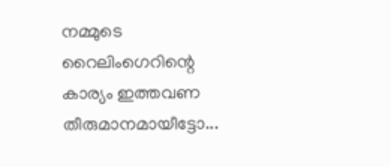നമ്മുടെ റൈലിംഗെറിന്റെ കാര്യം ഇത്തവണ തീരുമാനമായീട്ടോ...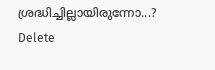ശ്രദ്ധിച്ചില്ലായിരുന്നോ...?
Delete